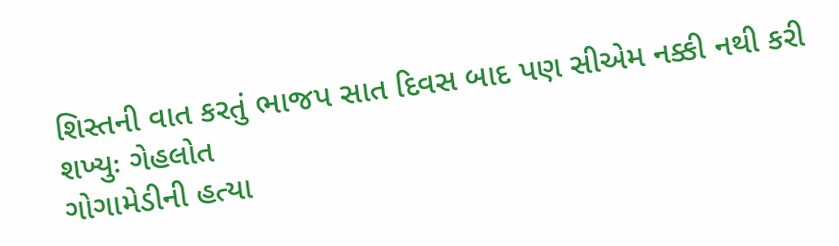શિસ્તની વાત કરતું ભાજપ સાત દિવસ બાદ પણ સીએમ નક્કી નથી કરી શખ્યુઃ ગેહલોત
ગોગામેડીની હત્યા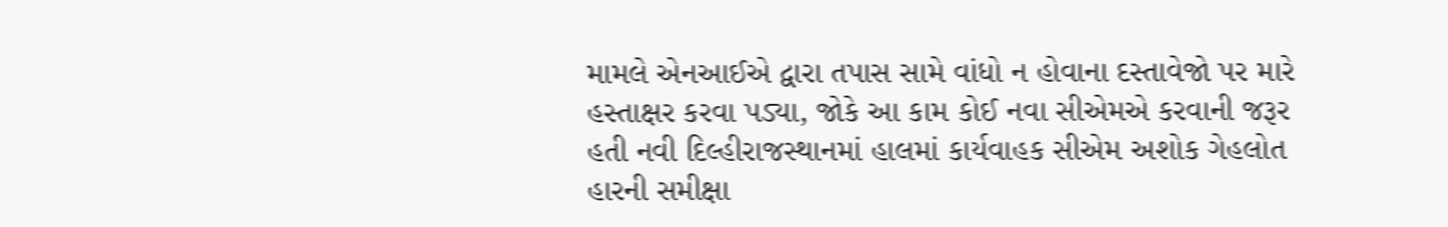મામલે એનઆઈએ દ્વારા તપાસ સામે વાંધો ન હોવાના દસ્તાવેજો પર મારે હસ્તાક્ષર કરવા પડ્યા, જોકે આ કામ કોઈ નવા સીએમએ કરવાની જરૂર હતી નવી દિલ્હીરાજસ્થાનમાં હાલમાં કાર્યવાહક સીએમ અશોક ગેહલોત હારની સમીક્ષા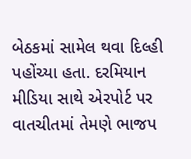બેઠકમાં સામેલ થવા દિલ્હી પહોંચ્યા હતા. દરમિયાન મીડિયા સાથે એરપોર્ટ પર વાતચીતમાં તેમણે ભાજપ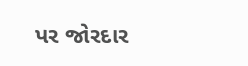પર જોરદાર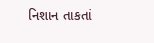નિશાન તાકતાં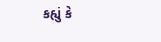કહ્યું કે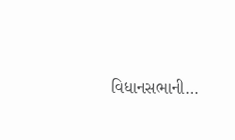વિધાનસભાની…